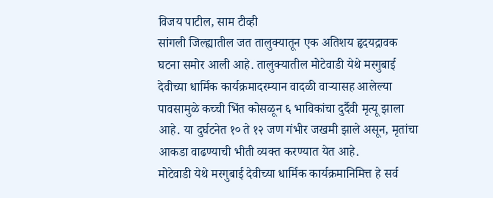विजय पाटील, साम टीव्ही
सांगली जिल्ह्यातील जत तालुक्यातून एक अतिशय हृदयद्रावक घटना समोर आली आहे. तालुक्यातील मोटेवाडी येथे मरगुबाई देवीच्या धार्मिक कार्यक्रमादरम्यान वादळी वाऱ्यासह आलेल्या पावसामुळे कच्ची भिंत कोसळून ६ भाविकांचा दुर्दैवी मृत्यू झाला आहे. या दुर्घटनेत १० ते १२ जण गंभीर जखमी झाले असून, मृतांचा आकडा वाढण्याची भीती व्यक्त करण्यात येत आहे.
मोटेवाडी येथे मरगुबाई देवीच्या धार्मिक कार्यक्रमानिमित्त हे सर्व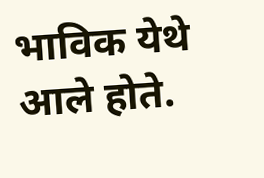भाविक येथे आले होते.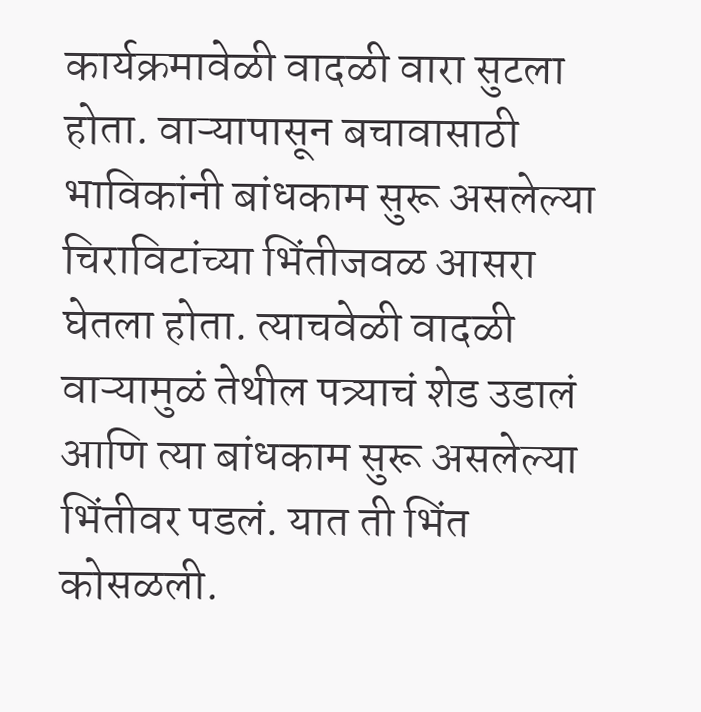कार्यक्रमावेळी वादळी वारा सुटला होता. वाऱ्यापासून बचावासाठी भाविकांनी बांधकाम सुरू असलेल्या चिराविटांच्या भिंतीजवळ आसरा घेतला होता. त्याचवेळी वादळी वाऱ्यामुळं तेथील पत्र्याचं शेड उडालं आणि त्या बांधकाम सुरू असलेल्या भिंतीवर पडलं. यात ती भिंत कोसळली.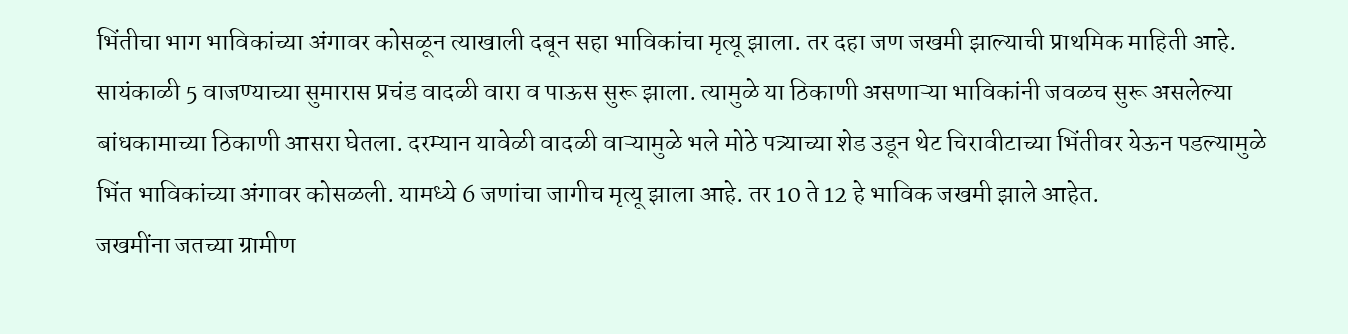भिंतीचा भाग भाविकांच्या अंगावर कोसळून त्याखाली दबून सहा भाविकांचा मृत्यू झाला. तर दहा जण जखमी झाल्याची प्राथमिक माहिती आहे.
सायंकाळी 5 वाजण्याच्या सुमारास प्रचंड वादळी वारा व पाऊस सुरू झाला. त्यामुळे या ठिकाणी असणाऱ्या भाविकांनी जवळच सुरू असलेल्या बांधकामाच्या ठिकाणी आसरा घेतला. दरम्यान यावेळी वादळी वाऱ्यामुळे भले मोठे पत्र्याच्या शेड उडून थेट चिरावीटाच्या भिंतीवर येऊन पडल्यामुळे भिंत भाविकांच्या अंगावर कोसळली. यामध्ये 6 जणांचा जागीच मृत्यू झाला आहे. तर 10 ते 12 हे भाविक जखमी झाले आहेत.
जखमींना जतच्या ग्रामीण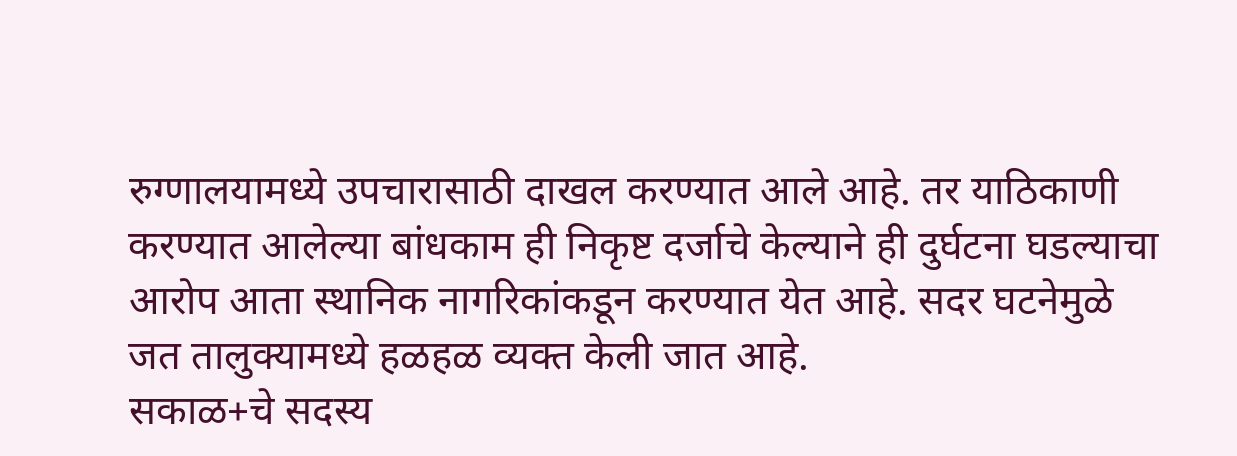रुग्णालयामध्ये उपचारासाठी दाखल करण्यात आले आहे. तर याठिकाणी करण्यात आलेल्या बांधकाम ही निकृष्ट दर्जाचे केल्याने ही दुर्घटना घडल्याचा आरोप आता स्थानिक नागरिकांकडून करण्यात येत आहे. सदर घटनेमुळे जत तालुक्यामध्ये हळहळ व्यक्त केली जात आहे.
सकाळ+चे सदस्य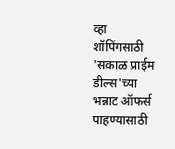व्हा
शॉपिंगसाठी 'सकाळ प्राईम डील्स'च्या भन्नाट ऑफर्स पाहण्यासाठी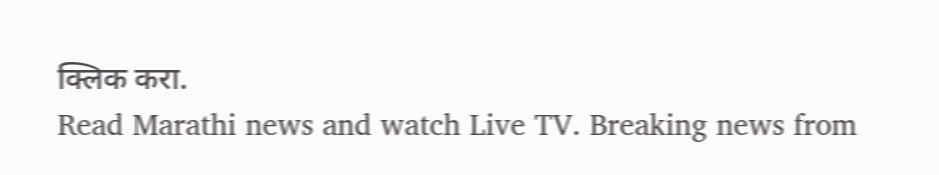क्लिक करा.
Read Marathi news and watch Live TV. Breaking news from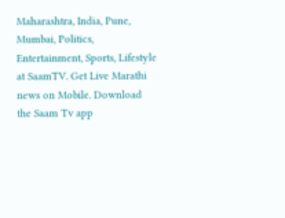Maharashtra, India, Pune, Mumbai, Politics, Entertainment, Sports, Lifestyle at SaamTV. Get Live Marathi news on Mobile. Download the Saam Tv app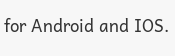for Android and IOS.